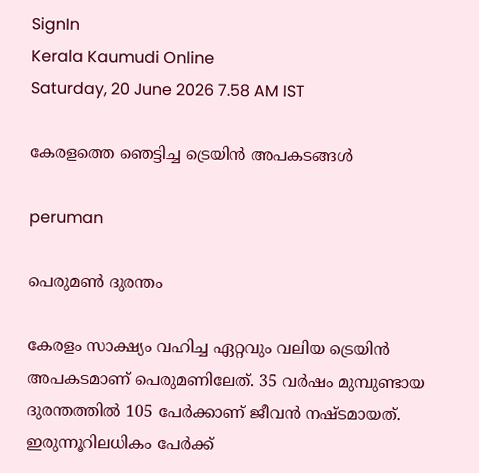SignIn
Kerala Kaumudi Online
Saturday, 20 June 2026 7.58 AM IST

കേരളത്തെ ഞെട്ടിച്ച ട്രെയിൻ അപകടങ്ങൾ

peruman

പെരുമൺ ദുരന്തം

കേരളം സാക്ഷ്യം വഹിച്ച ഏറ്റവും വലിയ ട്രെയിൻ അപകടമാണ് പെരുമണിലേത്. 35 വർഷം മുമ്പുണ്ടായ ദുരന്തത്തിൽ 105 പേർക്കാണ് ജീവൻ നഷ്ടമായത്. ഇരുന്നൂറിലധികം പേർക്ക്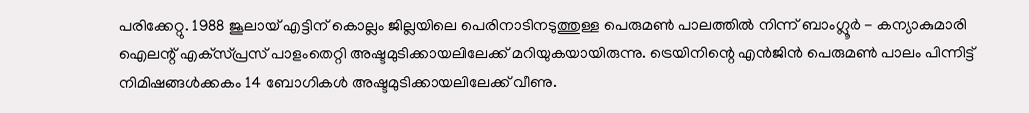പരിക്കേറ്റു. 1988 ജൂലായ് എട്ടിന് കൊല്ലം ജില്ലയിലെ പെരിനാടിനടുത്തുള്ള പെരുമൺ പാലത്തിൽ നിന്ന് ബാംഗ്ലൂർ - കന്യാകുമാരി ഐലന്റ് എക്‌സ്‌പ്രസ് പാളംതെറ്റി അഷ്ടമുടിക്കായലിലേക്ക് മറിയുകയായിരുന്നു. ട്രെയിനിന്റെ എൻജിൻ പെരുമൺ പാലം പിന്നിട്ട് നിമിഷങ്ങൾക്കകം 14 ബോഗികൾ അഷ്ടമുടിക്കായലിലേക്ക് വീണു.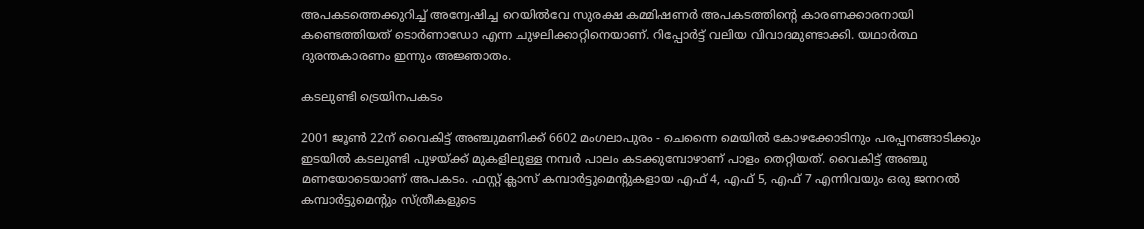അപകടത്തെക്കുറിച്ച് അന്വേഷിച്ച റെയിൽവേ സുരക്ഷ കമ്മിഷണർ അപകടത്തിന്റെ കാരണക്കാരനായി കണ്ടെത്തിയത് ടൊർണാഡോ എന്ന ചുഴലിക്കാറ്റിനെയാണ്. റിപ്പോർട്ട് വലിയ വിവാദമുണ്ടാക്കി. യഥാർത്ഥ ദുരന്തകാരണം ഇന്നും അജ്ഞാതം.

കടലുണ്ടി ട്രെയിനപകടം

2001 ജൂൺ 22ന് വൈകിട്ട് അഞ്ചുമണിക്ക് 6602 മംഗലാപുരം - ചെന്നൈ മെയിൽ കോഴക്കോടിനും പരപ്പനങ്ങാടിക്കും ഇടയിൽ കടലുണ്ടി പുഴയ്ക്ക് മുകളിലുള്ള നമ്പർ പാലം കടക്കുമ്പോഴാണ് പാളം തെറ്റിയത്. വൈകിട്ട് അഞ്ചു മണയോടെയാണ് അപകടം. ഫസ്റ്റ് ക്ലാസ് കമ്പാർട്ടുമെന്റുകളായ എഫ് 4, എഫ് 5, എഫ് 7 എന്നിവയും ഒരു ജനറൽ കമ്പാർട്ടുമെന്റും സ്ത്രീകളുടെ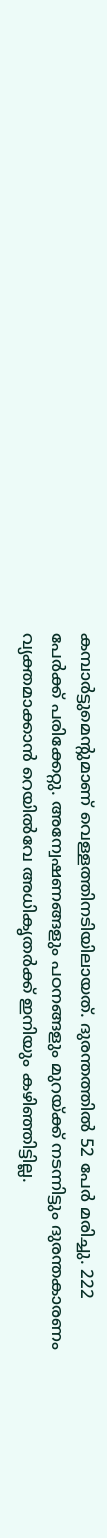കമ്പാർട്ടുമെന്റുമാണ് വെള്ളത്തിനടിയിലായത്. ദുരന്തത്തിൽ 52 പേർ മരിച്ചു. 222 പേർക്ക് പരിക്കേറ്റു. അന്വേഷണങ്ങളും പഠനങ്ങളും മുറയ്ക്ക് നടന്നിട്ടും ദുരന്തകാരണം വ്യക്തമാക്കാൻ റെയിൽവേ അധികൃതർക്ക് ഇനിയും കഴിഞ്ഞിട്ടില്ല.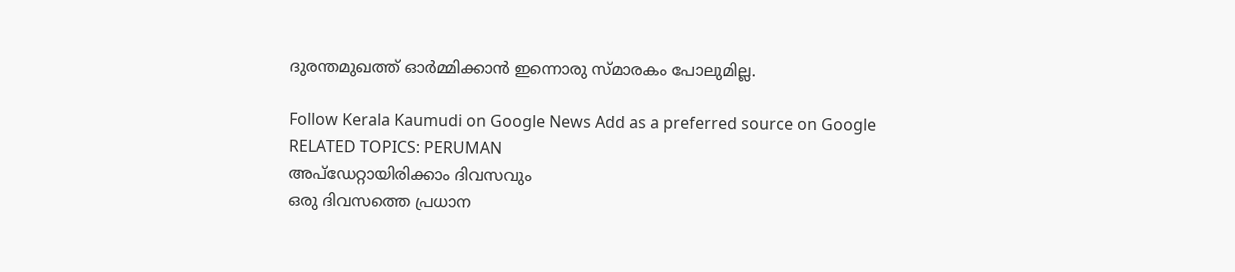ദുരന്തമുഖത്ത് ഓർമ്മിക്കാൻ ഇന്നൊരു സ്മാരകം പോലുമില്ല.

Follow Kerala Kaumudi on Google News Add as a preferred source on Google
RELATED TOPICS: PERUMAN
അപ്ഡേറ്റായിരിക്കാം ദിവസവും
ഒരു ദിവസത്തെ പ്രധാന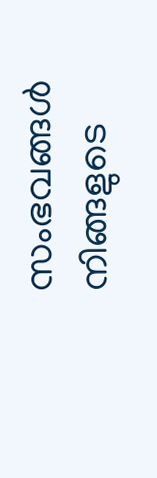സംഭവങ്ങൾ നിങ്ങളുടെ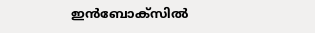ഇൻബോക്സിൽ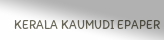KERALA KAUMUDI EPAPER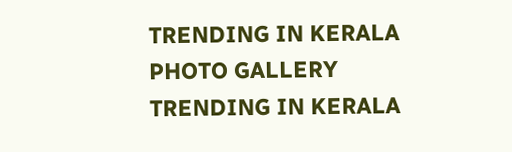TRENDING IN KERALA
PHOTO GALLERY
TRENDING IN KERALA